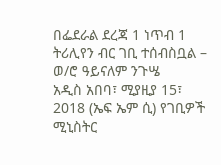በፌደራል ደረጃ 1 ነጥብ 1 ትሪሊየን ብር ገቢ ተሰብስቧል – ወ/ሮ ዓይናለም ንጉሤ
አዲስ አበባ፣ ሚያዚያ 15፣ 2018 (ኤፍ ኤም ሲ) የገቢዎች ሚኒስትር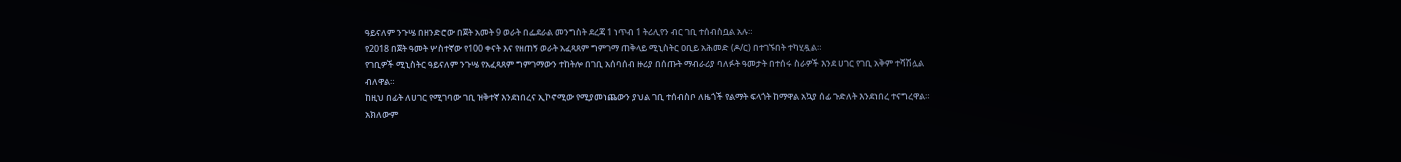ዓይናለም ንጉሤ በዘንድሮው በጀት አመት 9 ወራት በፌደራል መንግስት ደረጃ 1 ነጥብ 1 ትሪሊየን ብር ገቢ ተሰብስቧል አሉ።
የ2018 በጀት ዓመት ሦስተኛው የ100 ቀናት እና የዘጠኝ ወራት አፈጻጸም ግምገማ ጠቅላይ ሚኒስትር ዐቢይ አሕመድ (ዶ/ር) በተገኙበት ተካሂዷል።
የገቢዎች ሚኒስትር ዓይናለም ንጉሤ የአፈጻጸም ግምገማውን ተከትሎ በገቢ አሰባሰብ ዙሪያ በሰጡት ማብራሪያ ባለፉት ዓመታት በተሰሩ ስራዎች እንደ ሀገር የገቢ አቅም ተሻሽሏል ብለዋል።
ከዚህ በፊት ለሀገር የሚገባው ገቢ ዝቅተኛ እንደነበረና ኢኮኖሚው የሚያመነጨውን ያህል ገቢ ተሰብስቦ ለዜጎች የልማት ፍላጎት ከማዋል አኳያ ሰፊ ጉድለት እንደነበረ ተናግረዋል።
አክለውም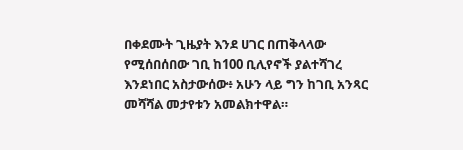በቀደሙት ጊዜያት እንደ ሀገር በጠቅላላው የሚሰበሰበው ገቢ ከ100 ቢሊየኖች ያልተሻገረ እንደነበር አስታውሰው፥ አሁን ላይ ግን ከገቢ አንጻር መሻሻል መታየቱን አመልክተዋል።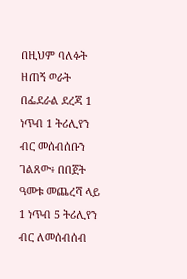በዚህም ባለፉት ዘጠኝ ወራት በፌደራል ደረጃ 1 ነጥብ 1 ትሪሊየን ብር መሰብሰቡን ገልጸው፥ በበጀት ዓመቱ መጨረሻ ላይ 1 ነጥብ 5 ትሪሊየን ብር ለመሰብሰብ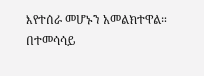እየተሰራ መሆኑን አመልክተዋል።
በተመሳሳይ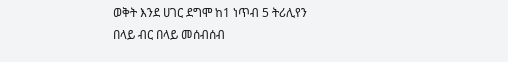ወቅት እንደ ሀገር ደግሞ ከ1 ነጥብ 5 ትሪሊየን በላይ ብር በላይ መሰብሰብ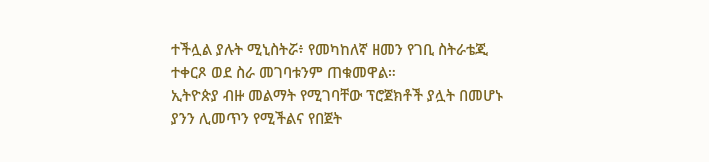ተችሏል ያሉት ሚኒስትሯ፥ የመካከለኛ ዘመን የገቢ ስትራቴጂ ተቀርጾ ወደ ስራ መገባቱንም ጠቁመዋል።
ኢትዮጵያ ብዙ መልማት የሚገባቸው ፕሮጀክቶች ያሏት በመሆኑ ያንን ሊመጥን የሚችልና የበጀት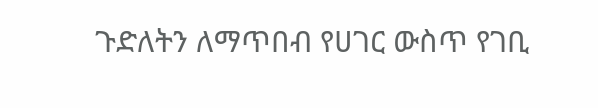ጉድለትን ለማጥበብ የሀገር ውስጥ የገቢ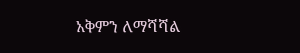አቅምን ለማሻሻል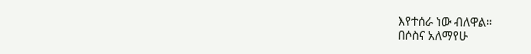እየተሰራ ነው ብለዋል።
በሶስና አለማየሁ